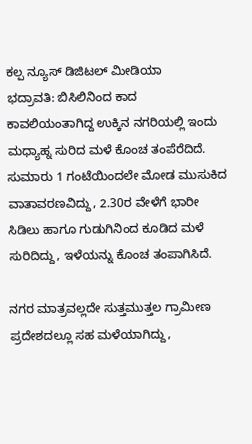ಕಲ್ಪ ನ್ಯೂಸ್ ಡಿಜಿಟಲ್ ಮೀಡಿಯಾ
ಭದ್ರಾವತಿ: ಬಿಸಿಲಿನಿಂದ ಕಾದ ಕಾವಲಿಯಂತಾಗಿದ್ದ ಉಕ್ಕಿನ ನಗರಿಯಲ್ಲಿ ಇಂದು ಮಧ್ಯಾಹ್ನ ಸುರಿದ ಮಳೆ ಕೊಂಚ ತಂಪೆರೆದಿದೆ.
ಸುಮಾರು 1 ಗಂಟೆಯಿಂದಲೇ ಮೋಡ ಮುಸುಕಿದ ವಾತಾವರಣವಿದ್ದು, 2.30ರ ವೇಳೆಗೆ ಭಾರೀ ಸಿಡಿಲು ಹಾಗೂ ಗುಡುಗಿನಿಂದ ಕೂಡಿದ ಮಳೆ ಸುರಿದಿದ್ದು, ಇಳೆಯನ್ನು ಕೊಂಚ ತಂಪಾಗಿಸಿದೆ.

ನಗರ ಮಾತ್ರವಲ್ಲದೇ ಸುತ್ತಮುತ್ತಲ ಗ್ರಾಮೀಣ ಪ್ರದೇಶದಲ್ಲೂ ಸಹ ಮಳೆಯಾಗಿದ್ದು,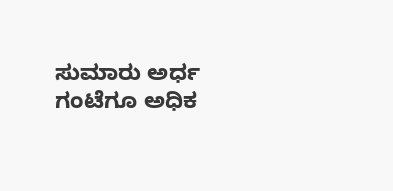ಸುಮಾರು ಅರ್ಧ ಗಂಟೆಗೂ ಅಧಿಕ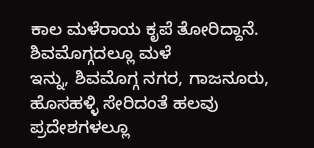ಕಾಲ ಮಳೆರಾಯ ಕೃಪೆ ತೋರಿದ್ದಾನೆ.
ಶಿವಮೊಗ್ಗದಲ್ಲೂ ಮಳೆ
ಇನ್ನು, ಶಿವಮೊಗ್ಗ ನಗರ, ಗಾಜನೂರು, ಹೊಸಹಳ್ಳಿ ಸೇರಿದಂತೆ ಹಲವು ಪ್ರದೇಶಗಳಲ್ಲೂ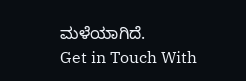ಮಳೆಯಾಗಿದೆ.
Get in Touch With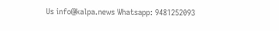Us info@kalpa.news Whatsapp: 9481252093